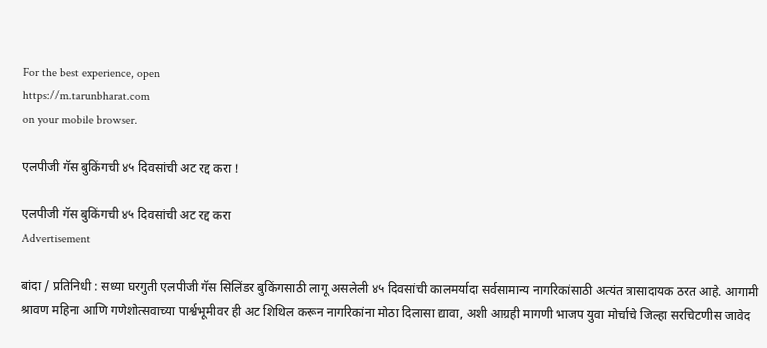For the best experience, open
https://m.tarunbharat.com
on your mobile browser.

एलपीजी गॅस बुकिंगची ४५ दिवसांची अट रद्द करा !

एलपीजी गॅस बुकिंगची ४५ दिवसांची अट रद्द करा
Advertisement

बांदा / प्रतिनिधी : सध्या घरगुती एलपीजी गॅस सिलिंडर बुकिंगसाठी लागू असलेली ४५ दिवसांची कालमर्यादा सर्वसामान्य नागरिकांसाठी अत्यंत त्रासादायक ठरत आहे. आगामी श्रावण महिना आणि गणेशोत्सवाच्या पार्श्वभूमीवर ही अट शिथिल करून नागरिकांना मोठा दिलासा द्यावा, अशी आग्रही मागणी भाजप युवा मोर्चाचे जिल्हा सरचिटणीस जावेद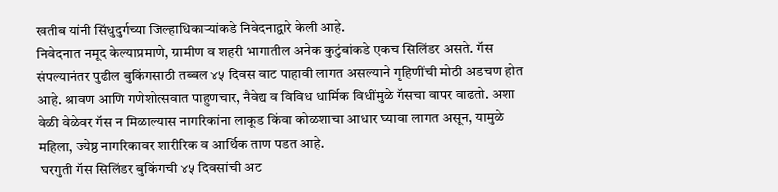खतीब यांनी सिंधुदुर्गच्या जिल्हाधिकाऱ्यांकडे निवेदनाद्वारे केली आहे.
निवेदनात नमूद केल्याप्रमाणे, ग्रामीण व शहरी भागातील अनेक कुटुंबांकडे एकच सिलिंडर असते. गॅस संपल्यानंतर पुढील बुकिंगसाठी तब्बल ४५ दिवस वाट पाहावी लागत असल्याने गृहिणींची मोठी अडचण होत आहे. श्रावण आणि गणेशोत्सवात पाहुणचार, नैवेद्य व विविध धार्मिक विधींमुळे गॅसचा वापर वाढतो. अशा वेळी वेळेवर गॅस न मिळाल्यास नागरिकांना लाकूड किंवा कोळशाचा आधार घ्यावा लागत असून, यामुळे महिला, ज्येष्ठ नागरिकावर शारीरिक व आर्थिक ताण पडत आहे.
 घरगुती गॅस सिलिंडर बुकिंगची ४५ दिवसांची अट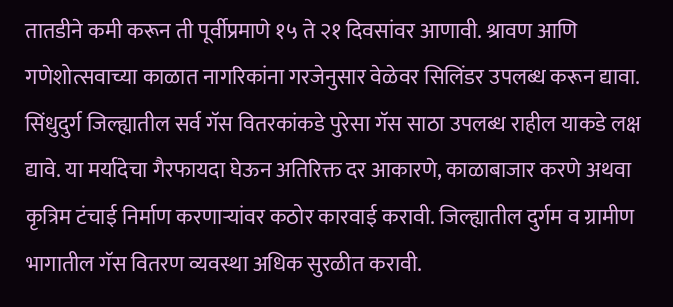तातडीने कमी करून ती पूर्वीप्रमाणे १५ ते २१ दिवसांवर आणावी. श्रावण आणि गणेशोत्सवाच्या काळात नागरिकांना गरजेनुसार वेळेवर सिलिंडर उपलब्ध करून द्यावा. सिंधुदुर्ग जिल्ह्यातील सर्व गॅस वितरकांकडे पुरेसा गॅस साठा उपलब्ध राहील याकडे लक्ष द्यावे. या मर्यादेचा गैरफायदा घेऊन अतिरिक्त दर आकारणे, काळाबाजार करणे अथवा कृत्रिम टंचाई निर्माण करणाऱ्यांवर कठोर कारवाई करावी. जिल्ह्यातील दुर्गम व ग्रामीण भागातील गॅस वितरण व्यवस्था अधिक सुरळीत करावी.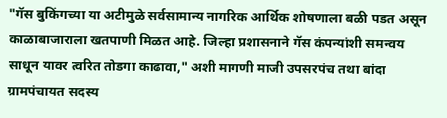"गॅस बुकिंगच्या या अटीमुळे सर्वसामान्य नागरिक आर्थिक शोषणाला बळी पडत असून काळाबाजाराला खतपाणी मिळत आहे. जिल्हा प्रशासनाने गॅस कंपन्यांशी समन्वय साधून यावर त्वरित तोडगा काढावा," अशी मागणी माजी उपसरपंच तथा बांदा ग्रामपंचायत सदस्य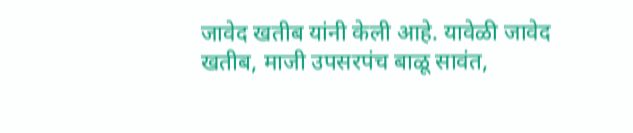जावेद खतीब यांनी केली आहे. यावेळी जावेद खतीब, माजी उपसरपंच बाळू सावंत,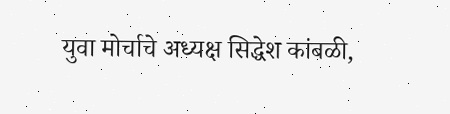युवा मोर्चाचे अध्यक्ष सिद्धेश कांबळी,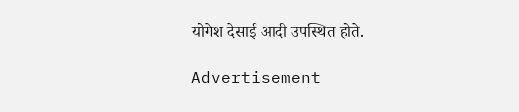योगेश देसाई आदी उपस्थित होते.

Advertisement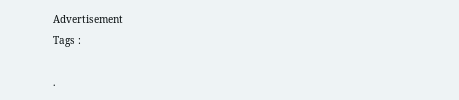Advertisement
Tags :

.